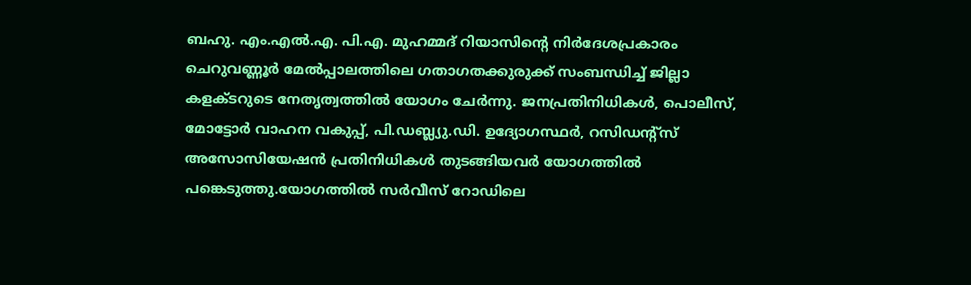ബഹു. എം.എൽ.എ. പി.എ. മുഹമ്മദ് റിയാസിന്റെ നിർദേശപ്രകാരം ചെറുവണ്ണൂർ മേൽപ്പാലത്തിലെ ഗതാഗതക്കുരുക്ക് സംബന്ധിച്ച് ജില്ലാ കളക്ടറുടെ നേതൃത്വത്തിൽ യോഗം ചേർന്നു. ജനപ്രതിനിധികൾ, പൊലീസ്, മോട്ടോർ വാഹന വകുപ്പ്, പി.ഡബ്ല്യു.ഡി. ഉദ്യോഗസ്ഥർ, റസിഡന്റ്സ് അസോസിയേഷൻ പ്രതിനിധികൾ തുടങ്ങിയവർ യോഗത്തിൽ പങ്കെടുത്തു.യോഗത്തിൽ സർവീസ് റോഡിലെ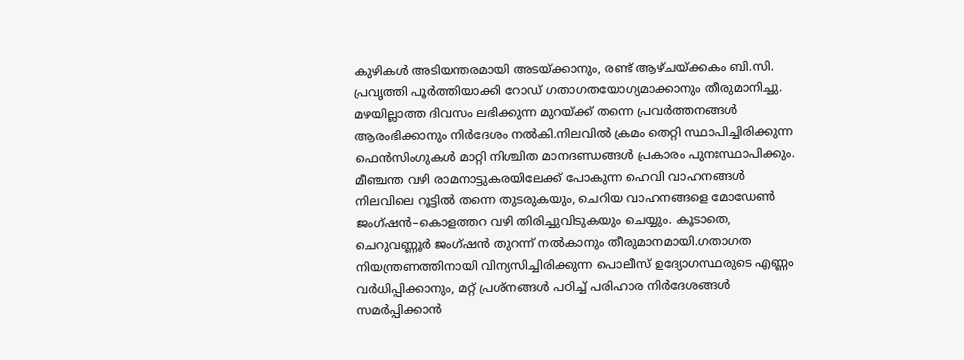കുഴികൾ അടിയന്തരമായി അടയ്ക്കാനും, രണ്ട് ആഴ്ചയ്ക്കകം ബി.സി. പ്രവൃത്തി പൂർത്തിയാക്കി റോഡ് ഗതാഗതയോഗ്യമാക്കാനും തീരുമാനിച്ചു. മഴയില്ലാത്ത ദിവസം ലഭിക്കുന്ന മുറയ്ക്ക് തന്നെ പ്രവർത്തനങ്ങൾ ആരംഭിക്കാനും നിർദേശം നൽകി.നിലവിൽ ക്രമം തെറ്റി സ്ഥാപിച്ചിരിക്കുന്ന ഫെൻസിംഗുകൾ മാറ്റി നിശ്ചിത മാനദണ്ഡങ്ങൾ പ്രകാരം പുനഃസ്ഥാപിക്കും. മീഞ്ചന്ത വഴി രാമനാട്ടുകരയിലേക്ക് പോകുന്ന ഹെവി വാഹനങ്ങൾ നിലവിലെ റൂട്ടിൽ തന്നെ തുടരുകയും, ചെറിയ വാഹനങ്ങളെ മോഡേൺ ജംഗ്ഷൻ–കൊളത്തറ വഴി തിരിച്ചുവിടുകയും ചെയ്യും. കൂടാതെ, ചെറുവണ്ണൂർ ജംഗ്ഷൻ തുറന്ന് നൽകാനും തീരുമാനമായി.ഗതാഗത നിയന്ത്രണത്തിനായി വിന്യസിച്ചിരിക്കുന്ന പൊലീസ് ഉദ്യോഗസ്ഥരുടെ എണ്ണം വർധിപ്പിക്കാനും, മറ്റ് പ്രശ്നങ്ങൾ പഠിച്ച് പരിഹാര നിർദേശങ്ങൾ സമർപ്പിക്കാൻ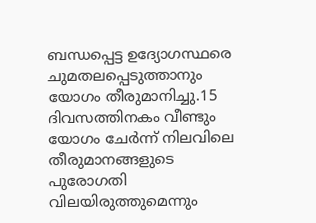ബന്ധപ്പെട്ട ഉദ്യോഗസ്ഥരെ ചുമതലപ്പെടുത്താനും യോഗം തീരുമാനിച്ചു.15 ദിവസത്തിനകം വീണ്ടും യോഗം ചേർന്ന് നിലവിലെ തീരുമാനങ്ങളുടെ പുരോഗതി വിലയിരുത്തുമെന്നും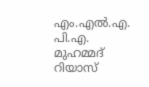എം.എൽ.എ. പി.എ. മുഹമ്മദ് റിയാസ്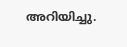അറിയിച്ചു.